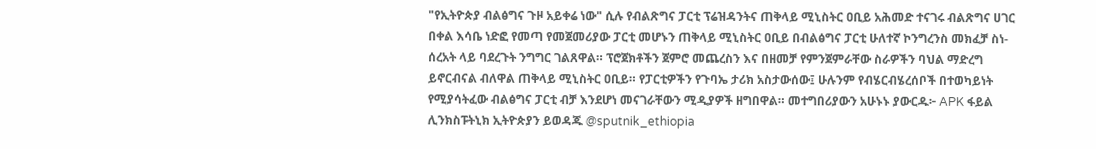"የኢትዮጵያ ብልፅግና ጉዞ አይቀሬ ነው" ሲሉ የብልጽግና ፓርቲ ፕሬዝዳንትና ጠቅላይ ሚኒስትር ዐቢይ አሕመድ ተናገሩ ብልጽግና ሀገር በቀል እሳቤ ነድፎ የመጣ የመጀመሪያው ፓርቲ መሆኑን ጠቅላይ ሚኒስትር ዐቢይ በብልፅግና ፓርቲ ሁለተኛ ኮንግረንስ መክፈቻ ስነ-ሰረአት ላይ ባደረጉት ንግግር ገልጸዋል። ፕሮጀክቶችን ጀምሮ መጨረስን እና በዘመቻ የምንጀምራቸው ስራዎችን ባህል ማድረግ ይኖርብናል ብለዋል ጠቅላይ ሚኒስትር ዐቢይ። የፓርቲዎችን የጉባኤ ታሪክ አስታውሰው፤ ሁሉንም የብሄርብሄረሰቦች በተወካይነት የሚያሳትፈው ብልፅግና ፓርቲ ብቻ እንደሆነ መናገራቸውን ሚዲያዎች ዘግበዋል። መተግበሪያውን አሁኑኑ ያውርዱ፦ APK ፋይል ሊንክስፑትኒክ ኢትዮጵያን ይወዳጁ @sputnik_ethiopia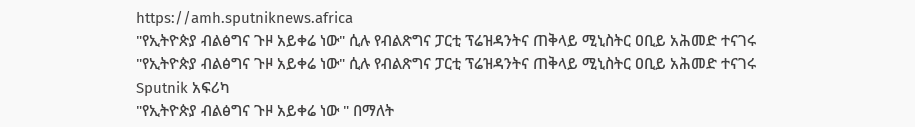https://amh.sputniknews.africa
"የኢትዮጵያ ብልፅግና ጉዞ አይቀሬ ነው" ሲሉ የብልጽግና ፓርቲ ፕሬዝዳንትና ጠቅላይ ሚኒስትር ዐቢይ አሕመድ ተናገሩ
"የኢትዮጵያ ብልፅግና ጉዞ አይቀሬ ነው" ሲሉ የብልጽግና ፓርቲ ፕሬዝዳንትና ጠቅላይ ሚኒስትር ዐቢይ አሕመድ ተናገሩ
Sputnik አፍሪካ
"የኢትዮጵያ ብልፅግና ጉዞ አይቀሬ ነው " በማለት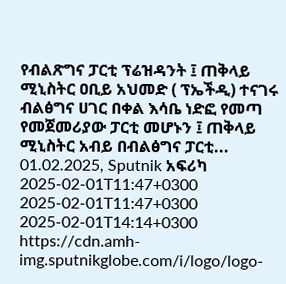የብልጽግና ፓርቲ ፕሬዝዳንት ፤ ጠቅላይ ሚኒስትር ዐቢይ አህመድ ( ፕኤችዲ) ተናገሩ ብልፅግና ሀገር በቀል እሳቤ ነድፎ የመጣ የመጀመሪያው ፓርቲ መሆኑን ፤ ጠቅላይ ሚኒስትር አብይ በብልፅግና ፓርቲ... 01.02.2025, Sputnik አፍሪካ
2025-02-01T11:47+0300
2025-02-01T11:47+0300
2025-02-01T14:14+0300
https://cdn.amh-img.sputnikglobe.com/i/logo/logo-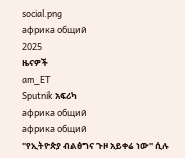social.png
африка общий
2025
ዜናዎች
am_ET
Sputnik አፍሪካ
африка общий
африка общий
"የኢትዮጵያ ብልፅግና ጉዞ አይቀሬ ነው" ሲሉ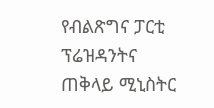የብልጽግና ፓርቲ ፕሬዝዳንትና ጠቅላይ ሚኒስትር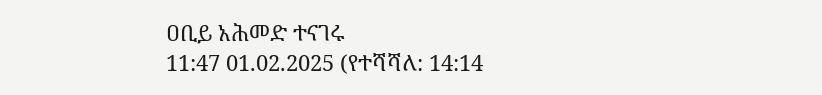ዐቢይ አሕመድ ተናገሩ
11:47 01.02.2025 (የተሻሻለ: 14:14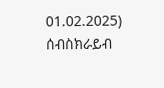01.02.2025)
ሰብስክራይብ